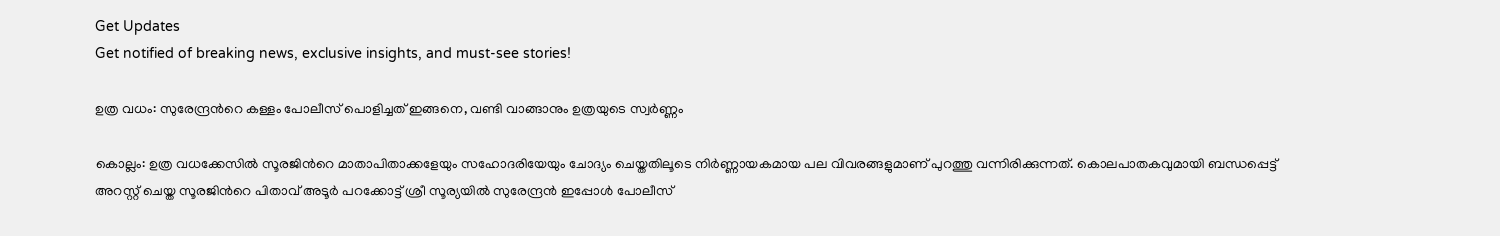Get Updates
Get notified of breaking news, exclusive insights, and must-see stories!

ഉത്ര വധം: സുരേന്ദ്രന്‍റെ കള്ളം പോലീസ് പൊളിച്ചത് ഇങ്ങനെ, വണ്ടി വാങ്ങാനും ഉത്രയുടെ സ്വര്‍ണ്ണം

കൊല്ലം: ഉത്ര വധക്കേസില്‍ സൂരജിന്‍റെ മാതാപിതാക്കളേയും സഹോദരിയേയും ചോദ്യം ചെയ്തതിലൂടെ നിര്‍ണ്ണായകമായ പല വിവരങ്ങളുമാണ് പുറത്തു വന്നിരിക്കുന്നത്. കൊലപാതകവുമായി ബന്ധപ്പെട്ട് അറസ്റ്റ് ചെയ്ത സൂരജിന്‍റെ പിതാവ് അടൂര്‍ പറക്കോട്ട് ശ്രീ സൂര്യയില്‍ സുരേന്ദ്രന്‍ ഇപ്പോള്‍ പോലീസ്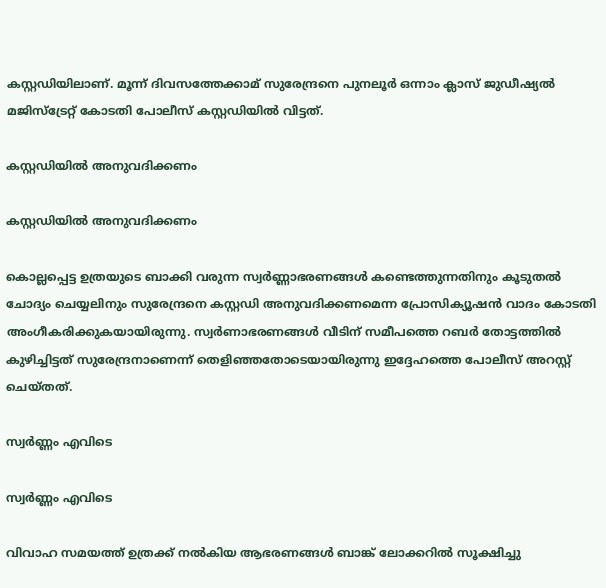കസ്റ്റഡിയിലാണ്. മൂന്ന് ദിവസത്തേക്കാമ് സുരേന്ദ്രനെ പുനലൂര്‍ ഒന്നാം ക്ലാസ് ജുഡീഷ്യല്‍ മജിസ്ട്രേറ്റ് കോടതി പോലീസ് കസ്റ്റഡിയില്‍ വിട്ടത്.

കസ്റ്റഡിയില്‍ അനുവദിക്കണം

കസ്റ്റഡിയില്‍ അനുവദിക്കണം

കൊല്ലപ്പെട്ട ഉത്രയുടെ ബാക്കി വരുന്ന സ്വര്‍ണ്ണാഭരണങ്ങള്‍ കണ്ടെത്തുന്നതിനും കൂടുതല്‍ ചോദ്യം ചെയ്യലിനും സുരേന്ദ്രനെ കസ്റ്റഡി അനുവദിക്കണമെന്ന പ്രോസിക്യൂഷന്‍ വാദം കോടതി അംഗീകരിക്കുകയായിരുന്നു. സ്വര്‍ണാഭരണങ്ങള്‍ വീടിന് സമീപത്തെ റബര്‍ തോട്ടത്തില്‍ കുഴിച്ചിട്ടത് സുരേന്ദ്രനാണെന്ന് തെളിഞ്ഞതോടെയായിരുന്നു ഇദ്ദേഹത്തെ പോലീസ് അറസ്റ്റ് ചെയ്തത്.

സ്വര്‍ണ്ണം എവിടെ

സ്വര്‍ണ്ണം എവിടെ

വിവാഹ സമയത്ത് ഉത്രക്ക് നല്‍കിയ ആഭരണങ്ങള്‍ ബാങ്ക് ലോക്കറില്‍ സൂക്ഷിച്ചു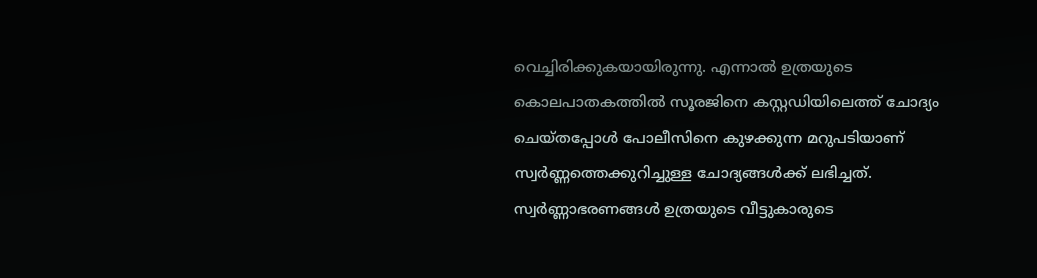വെച്ചിരിക്കുകയായിരുന്നു. എന്നാല്‍ ഉത്രയുടെ കൊലപാതകത്തില്‍ സൂരജിനെ കസ്റ്റഡിയിലെത്ത് ചോദ്യം ചെയ്തപ്പോള്‍ പോലീസിനെ കുഴക്കുന്ന മറുപടിയാണ് സ്വര്‍ണ്ണത്തെക്കുറിച്ചുള്ള ചോദ്യങ്ങള്‍ക്ക് ലഭിച്ചത്. സ്വര്‍ണ്ണാഭരണങ്ങള്‍ ഉത്രയുടെ വീട്ടുകാരുടെ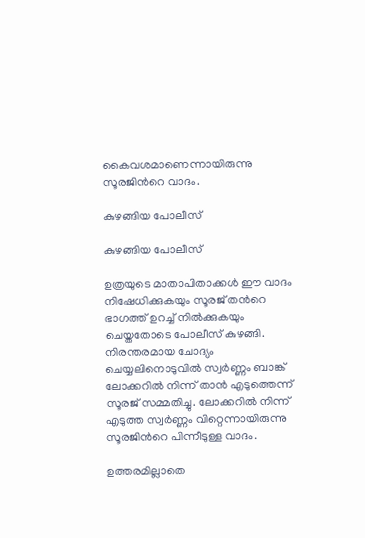കൈവശമാണെന്നായിരുന്നു സൂരജിന്‍റെ വാദം.

കുഴങ്ങിയ പോലീസ്

കുഴങ്ങിയ പോലീസ്

ഉത്രയുടെ മാതാപിതാക്കള്‍ ഈ വാദം നിഷേധിക്കുകയും സൂരജ് തന്‍റെ ഭാഗത്ത് ഉറച്ച് നില്‍ക്കുകയും ചെയ്തതോടെ പോലീസ് കുഴങ്ങി. നിരന്തരമായ ചോദ്യം ചെയ്യലിനൊടുവില്‍ സ്വര്‍ണ്ണം ബാങ്ക് ലോക്കറില്‍ നിന്ന് താന്‍ എടുത്തെന്ന് സൂരജ് സമ്മതിച്ചു. ലോക്കറില്‍ നിന്ന് എടുത്ത സ്വര്‍ണ്ണം വിറ്റെന്നായിരുന്നു സൂരജിന്‍റെ പിന്നീടുള്ള വാദം.

ഉത്തരമില്ലാതെ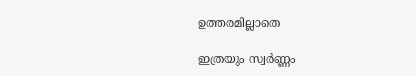ഉത്തരമില്ലാതെ

ഇത്രയും സ്വര്‍ണ്ണം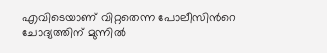എവിടെയാണ് വിറ്റതെന്ന പോലീസിന്‍റെ ചോദ്യത്തിന് മുന്നില്‍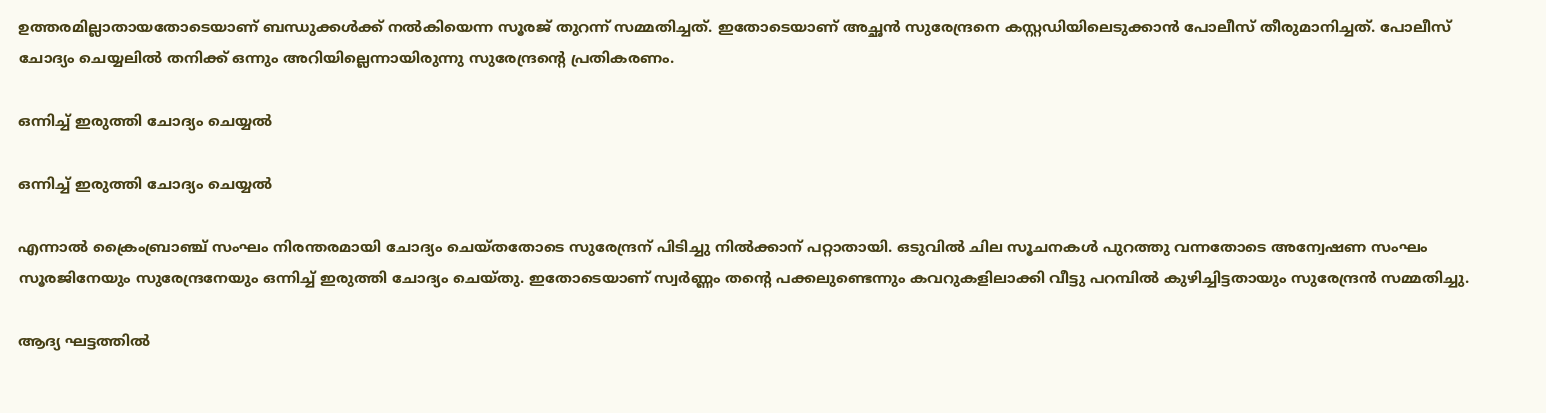ഉത്തരമില്ലാതായതോടെയാണ് ബന്ധുക്കള്‍ക്ക് നല്‍കിയെന്ന സൂരജ് തുറന്ന് സമ്മതിച്ചത്. ഇതോടെയാണ് അച്ഛന്‍ സുരേന്ദ്രനെ കസ്റ്റഡിയിലെടുക്കാന്‍ പോലീസ് തീരുമാനിച്ചത്. പോലീസ് ചോദ്യം ചെയ്യലില്‍ തനിക്ക് ഒന്നും അറിയില്ലെന്നായിരുന്നു സുരേന്ദ്രന്‍റെ പ്രതികരണം.

ഒന്നിച്ച് ഇരുത്തി ചോദ്യം ചെയ്യല്‍

ഒന്നിച്ച് ഇരുത്തി ചോദ്യം ചെയ്യല്‍

എന്നാല്‍ ക്രൈംബ്രാഞ്ച് സംഘം നിരന്തരമായി ചോദ്യം ചെയ്തതോടെ സുരേന്ദ്രന് പിടിച്ചു നില്‍ക്കാന‍് പറ്റാതായി. ഒടുവില്‍ ചില സൂചനകള്‍ പുറത്തു വന്നതോടെ അന്വേഷണ സംഘം സൂരജിനേയും സുരേന്ദ്രനേയും ഒന്നിച്ച് ഇരുത്തി ചോദ്യം ചെയ്തു. ഇതോടെയാണ് സ്വര്‍ണ്ണം തന്‍റെ പക്കലുണ്ടെന്നും കവറുകളിലാക്കി വീട്ടു പറമ്പില്‍ കുഴിച്ചിട്ടതായും സുരേന്ദ്രന്‍ സമ്മതിച്ചു.

ആദ്യ ഘട്ടത്തില്‍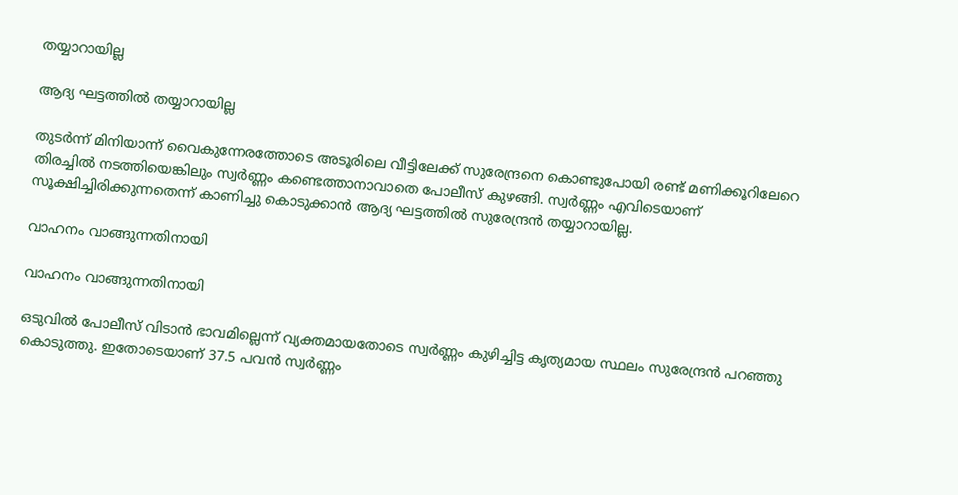തയ്യാറായില്ല

ആദ്യ ഘട്ടത്തില്‍ തയ്യാറായില്ല

തുടര്‍ന്ന് മിനിയാന്ന് വൈകുന്നേരത്തോടെ അടൂരിലെ വീട്ടിലേക്ക് സുരേന്ദ്രനെ കൊണ്ടുപോയി രണ്ട് മണിക്കൂറിലേറെ തിരച്ചില്‍ നടത്തിയെങ്കിലും സ്വര്‍ണ്ണം കണ്ടെത്താനാവാതെ പോലീസ് കുഴങ്ങി. സ്വര്‍ണ്ണം എവിടെയാണ് സൂക്ഷിച്ചിരിക്കുന്നതെന്ന് കാണിച്ചു കൊടുക്കാന്‍ ആദ്യ ഘട്ടത്തില്‍ സുരേന്ദ്രന്‍ തയ്യാറായില്ല.

വാഹനം വാങ്ങുന്നതിനായി

വാഹനം വാങ്ങുന്നതിനായി

ഒടുവില്‍ പോലീസ് വിടാന്‍ ഭാവമില്ലെന്ന് വ്യക്തമായതോടെ സ്വര്‍ണ്ണം കുഴിച്ചിട്ട കൃത്യമായ സ്ഥലം സുരേന്ദ്രന്‍ പറഞ്ഞു കൊടുത്തു. ഇതോടെയാണ് 37.5 പവന്‍ സ്വര്‍ണ്ണം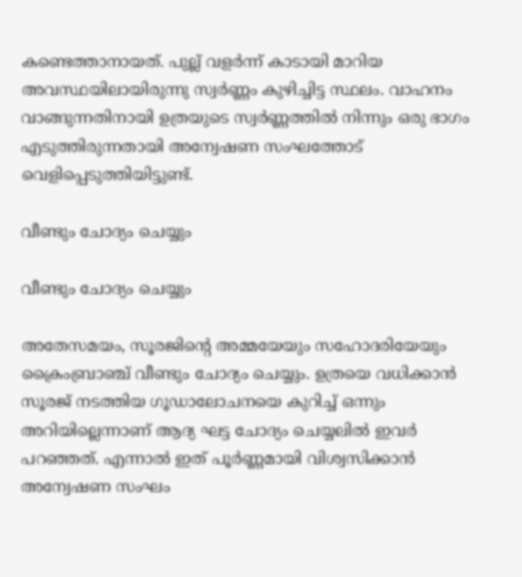കണ്ടെത്താനായത്. പുല്ല് വളര്‍ന്ന് കാടായി മാറിയ അവസ്ഥയിലായിരുന്നു സ്വര്‍ണ്ണം കുഴിച്ചിട്ട സ്ഥലം. വാഹനം വാങ്ങുന്നതിനായി ഉത്രയുടെ സ്വര്‍ണ്ണത്തില്‍ നിന്നും ഒരു ഭാഗം എടുത്തിരുന്നതായി അന്വേഷണ സംഘത്തോട് വെളിപ്പെടുത്തിയിട്ടുണ്ട്.

വീണ്ടും ചോദ്യം ചെയ്യും

വീണ്ടും ചോദ്യം ചെയ്യും

അതേസമയം, സൂരജിന്‍റെ അമ്മയേയും സഹോദരിയേയും ക്രൈംബ്രാഞ്ച് വീണ്ടും ചോദ്യം ചെയ്യും. ഉത്രയെ വധിക്കാന്‍ സൂരജ് നടത്തിയ ഗൂഡാലോചനയെ കുറിച്ച് ഒന്നും അറിയില്ലെന്നാണ് ആദ്യ ഘട്ട ചോദ്യം ചെയ്യലില്‍ ഇവര്‍ പറഞ്ഞത്. എന്നാല്‍ ഇത് പൂര്‍ണ്ണമായി വിശ്വസിക്കാന്‍ അന്വേഷണ സംഘം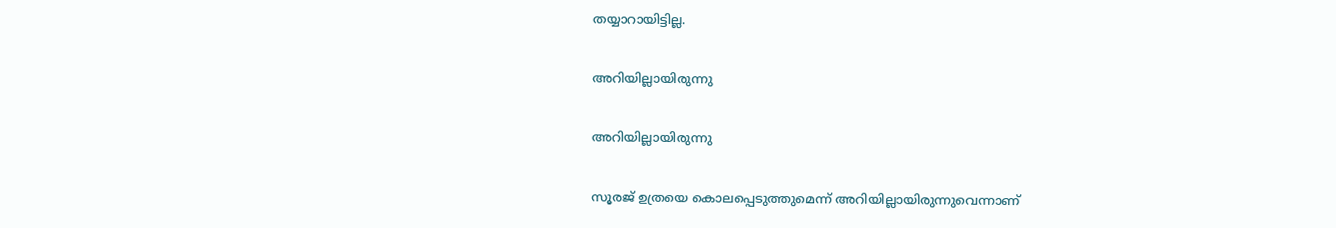തയ്യാറായിട്ടില്ല.

അറിയില്ലായിരുന്നു

അറിയില്ലായിരുന്നു

സൂരജ് ഉത്രയെ കൊലപ്പെടുത്തുമെന്ന് അറിയില്ലായിരുന്നുവെന്നാണ്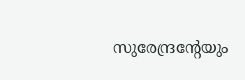സുരേന്ദ്രന്‍റേയും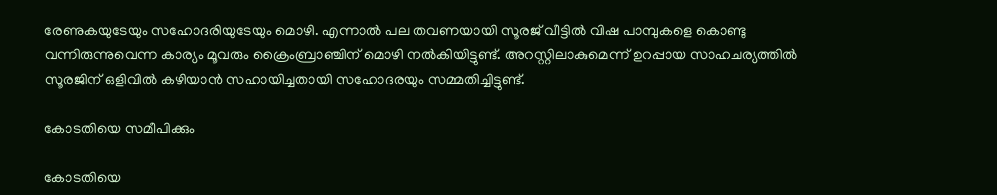രേണുകയുടേയും സഹോദരിയുടേയും മൊഴി. എന്നാല്‍ പല തവണയായി സൂരജ് വീട്ടില്‍ വിഷ പാമ്പുകളെ കൊണ്ടു വന്നിരുന്നുവെന്ന കാര്യം മൂവരും ക്രൈംബ്രാഞ്ചിന് മൊഴി നല്‍കിയിട്ടുണ്ട്. അറസ്റ്റിലാകുമെന്ന് ഉറപ്പായ സാഹചര്യത്തില്‍ സൂരജിന് ഒളിവില്‍ കഴിയാന്‍ സഹായിച്ചതായി സഹോദരയും സമ്മതിച്ചിട്ടുണ്ട്.

കോടതിയെ സമീപിക്കും

കോടതിയെ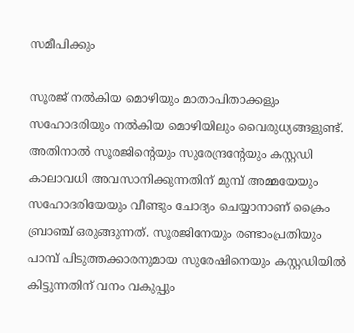സമീപിക്കും

സൂരജ് നല്‍കിയ മൊഴിയും മാതാപിതാക്കളും സഹോദരിയും നല്‍കിയ മൊഴിയിലും വൈരുധ്യങ്ങളുണ്ട്. അതിനാല്‍ സൂരജിന്‍റെയും സുരേന്ദ്രന്‍റേയും കസ്റ്റഡി കാലാവധി അവസാനിക്കുന്നതിന് മുമ്പ് അമ്മയേയും സഹോദരിയേയും വീണ്ടും ചോദ്യം ചെയ്യാനാണ് ക്രൈം ബ്രാഞ്ച് ഒരുങ്ങുന്നത്. സൂരജിനേയും രണ്ടാംപ്രതിയും പാമ്പ് പിടുത്തക്കാരനുമായ സുരേഷിനെയും കസ്റ്റഡിയിൽ കിട്ടുന്നതിന് വനം വകുപ്പും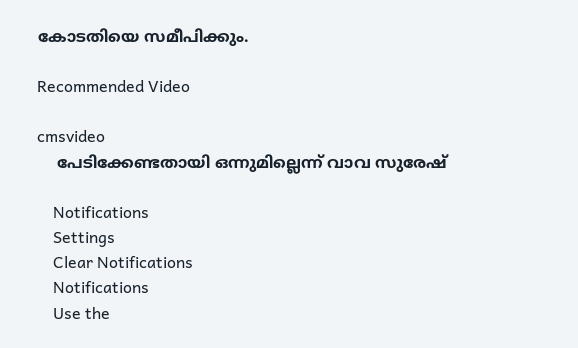കോടതിയെ സമീപിക്കും.

Recommended Video

cmsvideo
    പേടിക്കേണ്ടതായി ഒന്നുമില്ലെന്ന് വാവ സുരേഷ്

    Notifications
    Settings
    Clear Notifications
    Notifications
    Use the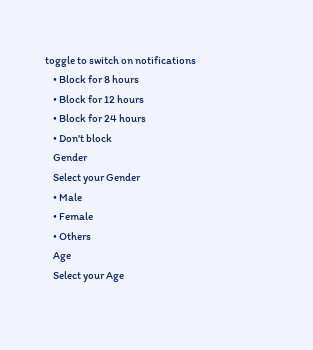toggle to switch on notifications
    • Block for 8 hours
    • Block for 12 hours
    • Block for 24 hours
    • Don't block
    Gender
    Select your Gender
    • Male
    • Female
    • Others
    Age
    Select your Age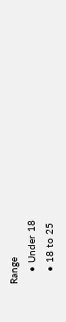Range
    • Under 18
    • 18 to 25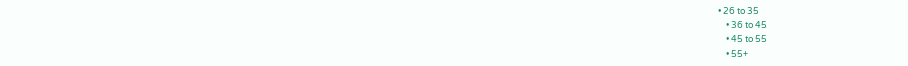• 26 to 35
    • 36 to 45
    • 45 to 55
    • 55+